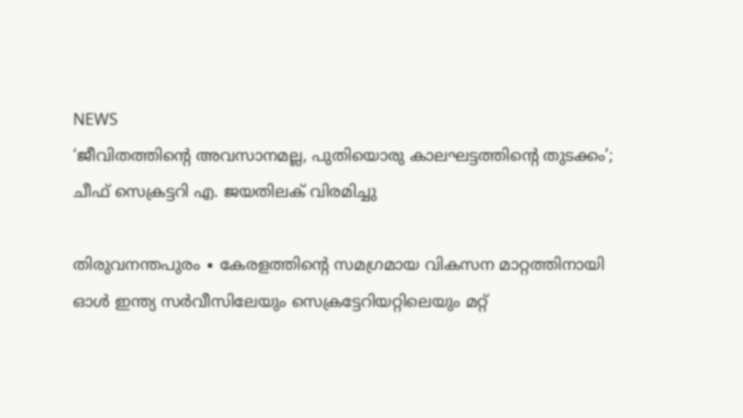NEWS
‘ജീവിതത്തിന്റെ അവസാനമല്ല, പുതിയൊരു കാലഘട്ടത്തിന്റെ തുടക്കം’; ചീഫ് സെക്രട്ടറി എ. ജയതിലക് വിരമിച്ചു

തിരുവനന്തപുരം ∙ കേരളത്തിന്റെ സമഗ്രമായ വികസന മാറ്റത്തിനായി ഓൾ ഇന്ത്യ സർവീസിലേയും സെക്രട്ടേറിയറ്റിലെയും മറ്റ്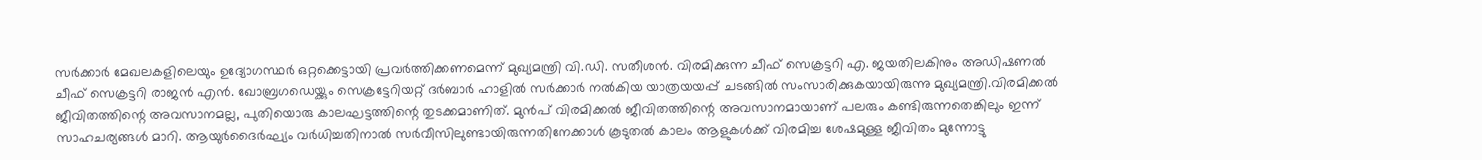സർക്കാർ മേഖലകളിലെയും ഉദ്യോഗസ്ഥർ ഒറ്റക്കെട്ടായി പ്രവർത്തിക്കണമെന്ന് മുഖ്യമന്ത്രി വി.ഡി. സതീശൻ. വിരമിക്കുന്ന ചീഫ് സെക്രട്ടറി എ. ജയതിലകിനും അഡിഷണൽ ചീഫ് സെക്രട്ടറി രാജൻ എൻ. ഖോബ്രഗഡെയ്ക്കും സെക്രട്ടേറിയറ്റ് ദർബാർ ഹാളിൽ സർക്കാർ നൽകിയ യാത്രയയപ്പ് ചടങ്ങിൽ സംസാരിക്കുകയായിരുന്നു മുഖ്യമന്ത്രി.വിരമിക്കൽ ജീവിതത്തിന്റെ അവസാനമല്ല, പുതിയൊരു കാലഘട്ടത്തിന്റെ തുടക്കമാണിത്. മുൻപ് വിരമിക്കൽ ജീവിതത്തിന്റെ അവസാനമായാണ് പലരും കണ്ടിരുന്നതെങ്കിലും ഇന്ന് സാഹചര്യങ്ങൾ മാറി. ആയുർദൈർഘ്യം വർധിച്ചതിനാൽ സർവീസിലുണ്ടായിരുന്നതിനേക്കാൾ കൂടുതൽ കാലം ആളുകൾക്ക് വിരമിച്ച ശേഷമുള്ള ജീവിതം മുന്നോട്ടു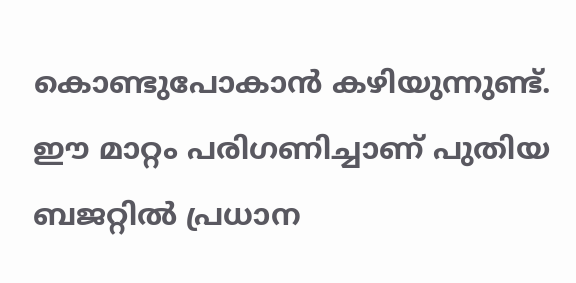കൊണ്ടുപോകാൻ കഴിയുന്നുണ്ട്. ഈ മാറ്റം പരിഗണിച്ചാണ് പുതിയ ബജറ്റിൽ പ്രധാന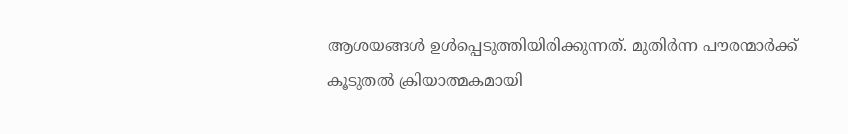ആശയങ്ങൾ ഉൾപ്പെടുത്തിയിരിക്കുന്നത്. മുതിർന്ന പൗരന്മാർക്ക് കൂടുതൽ ക്രിയാത്മകമായി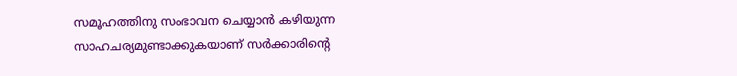സമൂഹത്തിനു സംഭാവന ചെയ്യാൻ കഴിയുന്ന സാഹചര്യമുണ്ടാക്കുകയാണ് സർക്കാരിന്റെ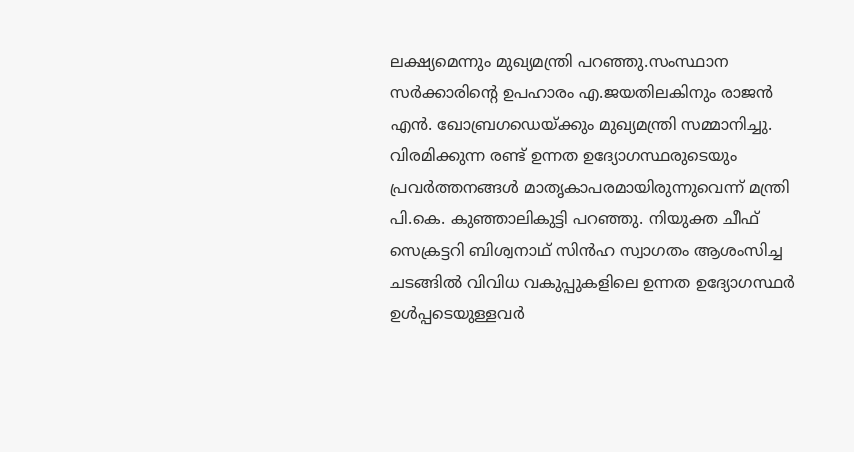ലക്ഷ്യമെന്നും മുഖ്യമന്ത്രി പറഞ്ഞു.സംസ്ഥാന സർക്കാരിന്റെ ഉപഹാരം എ.ജയതിലകിനും രാജൻ എൻ. ഖോബ്രഗഡെയ്ക്കും മുഖ്യമന്ത്രി സമ്മാനിച്ചു. വിരമിക്കുന്ന രണ്ട് ഉന്നത ഉദ്യോഗസ്ഥരുടെയും പ്രവർത്തനങ്ങൾ മാതൃകാപരമായിരുന്നുവെന്ന് മന്ത്രി പി.കെ. കുഞ്ഞാലികുട്ടി പറഞ്ഞു. നിയുക്ത ചീഫ് സെക്രട്ടറി ബിശ്വനാഥ് സിൻഹ സ്വാഗതം ആശംസിച്ച ചടങ്ങിൽ വിവിധ വകുപ്പുകളിലെ ഉന്നത ഉദ്യോഗസ്ഥർ ഉൾപ്പടെയുള്ളവർ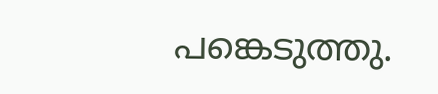പങ്കെടുത്തു.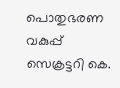പൊതുഭരണ വകുപ്പ് സെക്രട്ടറി കെ.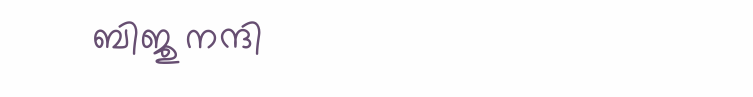ബിജു നന്ദി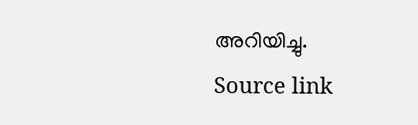അറിയിച്ചു.
Source link